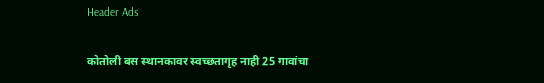Header Ads

कोतोली बस स्थानकावर स्वच्छतागृह नाही 25 गावांचा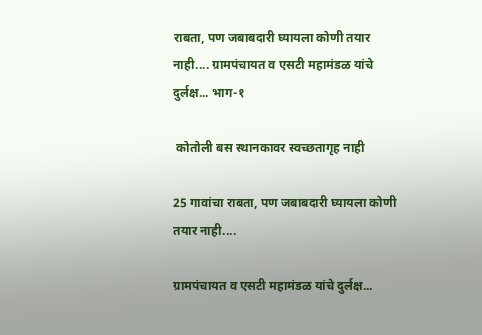राबता, पण जबाबदारी घ्यायला कोणी तयार नाही.... ग्रामपंचायत व एसटी महामंडळ यांचे दुर्लक्ष... भाग-१

 कोतोली बस स्थानकावर स्वच्छतागृह नाही

25 गावांचा राबता, पण जबाबदारी घ्यायला कोणी तयार नाही....

ग्रामपंचायत व एसटी महामंडळ यांचे दुर्लक्ष...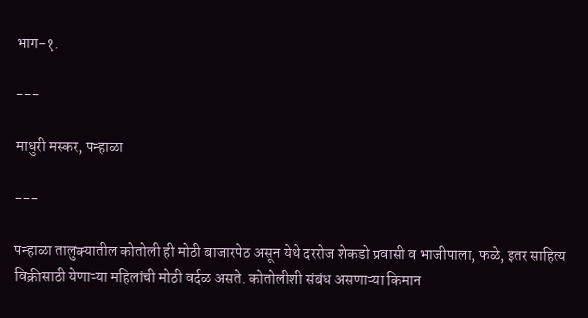भाग-१.

---

माधुरी मस्कर, पन्हाळा

---

पन्हाळा तालुक्यातील कोतोली ही मोठी बाजारपेठ असून येथे दररोज शेकडो प्रवासी व भाजीपाला, फळे, इतर साहित्य विक्रीसाठी येणाऱ्या महिलांची मोठी वर्दळ असते. कोतोलीशी संबंध असणाऱ्या किमान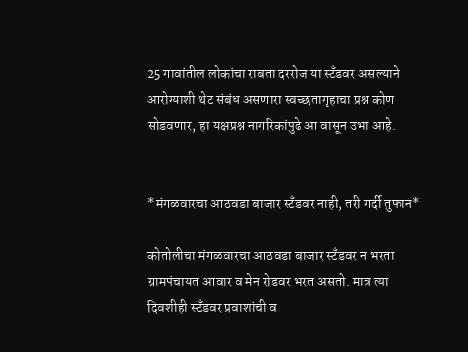25 गावांतील लोकांचा राबता दररोज या स्टँडवर असल्याने आरोग्याशी थेट संबंध असणारा स्वच्छतागृहाचा प्रश्न कोण सोडवणार, हा यक्षप्रश्न नागरिकांपुढे आ वासून उभा आहे.


*मंगळवारचा आठवडा बाजार स्टँडवर नाही, तरी गर्दी तुफान*

कोतोलीचा मंगळवारचा आठवडा बाजार स्टँडवर न भरता ग्रामपंचायत आवार व मेन रोडवर भरत असतो. मात्र त्या दिवशीही स्टँडवर प्रवाशांची व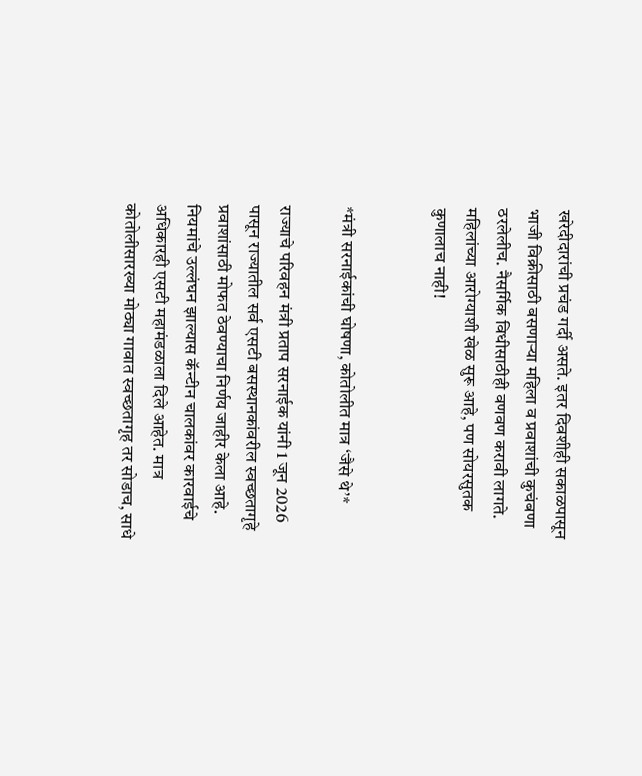खरेदीदारांची प्रचंड गर्दी असते. इतर दिवशीही सकाळपासून भाजी विक्रीसाठी बसणाऱ्या महिला व प्रवाशांची कुचंबणा ठरलेलीच. नैसर्गिक विधीसाठीही वणवण करावी लागते. महिलांच्या आरोग्याशी खेळ सुरू आहे, पण सोयरसुतक कुणालाच नाही!


*मंत्री सरनाईकांची घोषणा, कोतोलीत मात्र ‘जैसे थे’*

राज्याचे परिवहन मंत्री प्रताप सरनाईक यांनी 1 जून 2026 पासून राज्यातील सर्व एसटी बसस्थानकांवरील स्वच्छतागृहे प्रवाशांसाठी मोफत ठेवण्याचा निर्णय जाहीर केला आहे. नियमांचे उल्लंघन झाल्यास कॅन्टीन चालकांवर कारवाईचे अधिकारही एसटी महामंडळाला दिले आहेत. मात्र कोतोलीसारख्या मोठ्या गावात स्वच्छतागृह तर सोडाच, साधे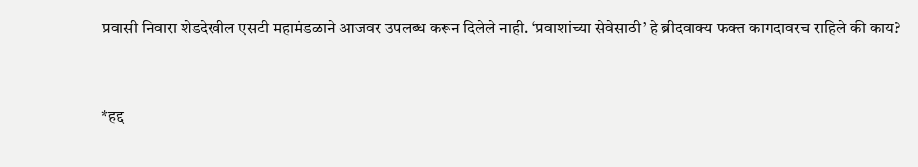प्रवासी निवारा शेडदेखील एसटी महामंडळाने आजवर उपलब्ध करून दिलेले नाही. ‘प्रवाशांच्या सेवेसाठी’ हे ब्रीदवाक्य फक्त कागदावरच राहिले की काय?


*हद्द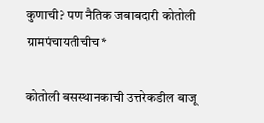कुणाची? पण नैतिक जबाबदारी कोतोली ग्रामपंचायतीचीच*

कोतोली बसस्थानकाची उत्तरेकडील बाजू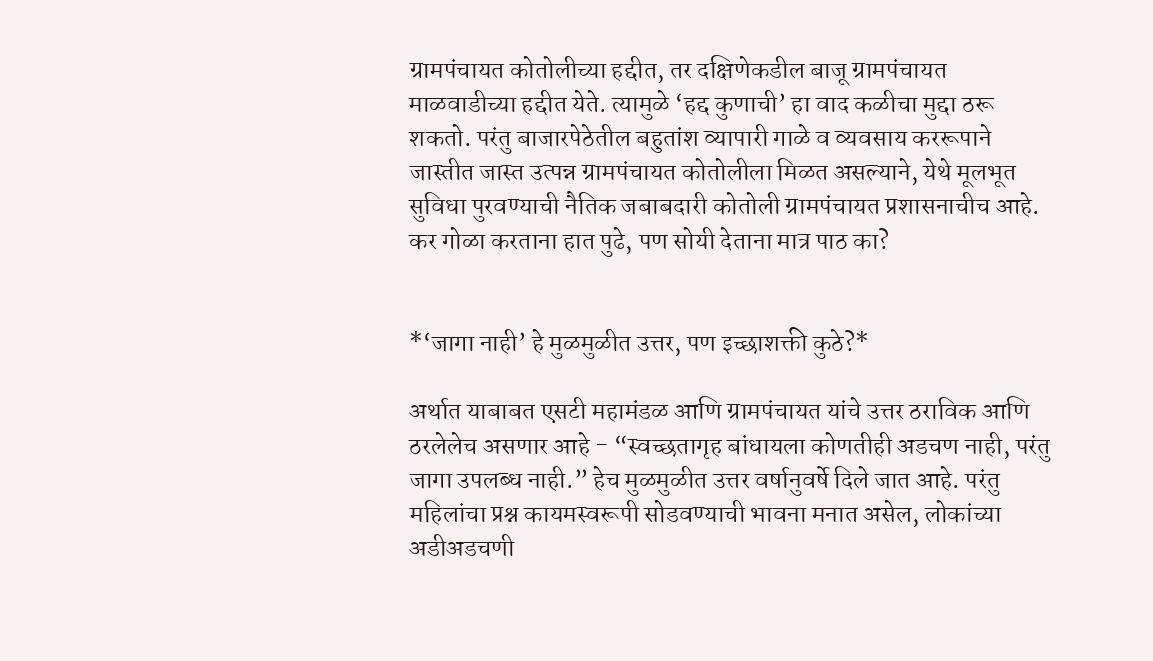ग्रामपंचायत कोतोलीच्या हद्दीत, तर दक्षिणेकडील बाजू ग्रामपंचायत माळवाडीच्या हद्दीत येते. त्यामुळे ‘हद्द कुणाची’ हा वाद कळीचा मुद्दा ठरू शकतो. परंतु बाजारपेठेतील बहुतांश व्यापारी गाळे व व्यवसाय कररूपाने जास्तीत जास्त उत्पन्न ग्रामपंचायत कोतोलीला मिळत असल्याने, येथे मूलभूत सुविधा पुरवण्याची नैतिक जबाबदारी कोतोली ग्रामपंचायत प्रशासनाचीच आहे. कर गोळा करताना हात पुढे, पण सोयी देताना मात्र पाठ का?


*‘जागा नाही’ हे मुळमुळीत उत्तर, पण इच्छाशक्ती कुठे?*

अर्थात याबाबत एसटी महामंडळ आणि ग्रामपंचायत यांचे उत्तर ठराविक आणि ठरलेलेच असणार आहे - “स्वच्छतागृह बांधायला कोणतीही अडचण नाही, परंतु जागा उपलब्ध नाही.” हेच मुळमुळीत उत्तर वर्षानुवर्षे दिले जात आहे. परंतु महिलांचा प्रश्न कायमस्वरूपी सोडवण्याची भावना मनात असेल, लोकांच्या अडीअडचणी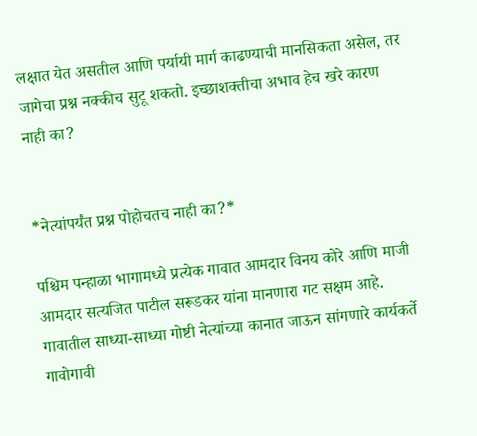लक्षात येत असतील आणि पर्यायी मार्ग काढण्याची मानसिकता असेल, तर जागेचा प्रश्न नक्कीच सुटू शकतो. इच्छाशक्तीचा अभाव हेच खरे कारण नाही का?


*नेत्यांपर्यंत प्रश्न पोहोचतच नाही का?*

पश्चिम पन्हाळा भागामध्ये प्रत्येक गावात आमदार विनय कोरे आणि माजी आमदार सत्यजित पाटील सरूडकर यांना मानणारा गट सक्षम आहे. गावातील साध्या-साध्या गोष्टी नेत्यांच्या कानात जाऊन सांगणारे कार्यकर्ते गावोगावी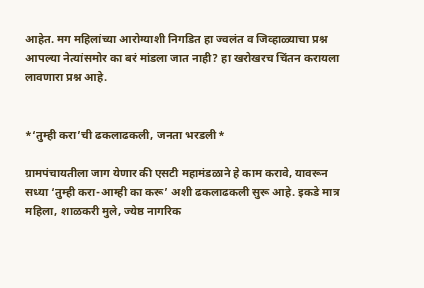आहेत. मग महिलांच्या आरोग्याशी निगडित हा ज्वलंत व जिव्हाळ्याचा प्रश्न आपल्या नेत्यांसमोर का बरं मांडला जात नाही? हा खरोखरच चिंतन करायला लावणारा प्रश्न आहे.


*‘तुम्ही करा’ची ढकलाढकली, जनता भरडली*

ग्रामपंचायतीला जाग येणार की एसटी महामंडळाने हे काम करावे, यावरून सध्या ‘तुम्ही करा-आम्ही का करू’ अशी ढकलाढकली सुरू आहे. इकडे मात्र महिला, शाळकरी मुले, ज्येष्ठ नागरिक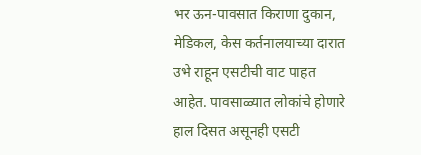भर ऊन-पावसात किराणा दुकान, मेडिकल, केस कर्तनालयाच्या दारात उभे राहून एसटीची वाट पाहत आहेत. पावसाळ्यात लोकांचे होणारे हाल दिसत असूनही एसटी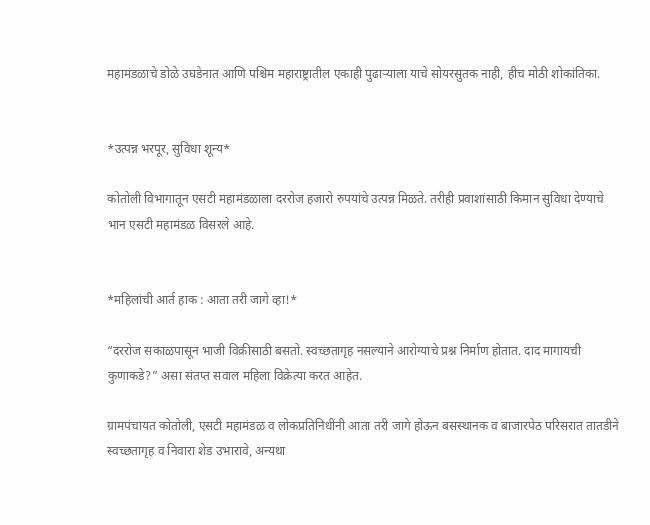महामंडळाचे डोळे उघडेनात आणि पश्चिम महाराष्ट्रातील एकाही पुढाऱ्याला याचे सोयरसुतक नाही, हीच मोठी शोकांतिका.


*उत्पन्न भरपूर, सुविधा शून्य*

कोतोली विभागातून एसटी महामंडळाला दररोज हजारो रुपयांचे उत्पन्न मिळते. तरीही प्रवाशांसाठी किमान सुविधा देण्याचे भान एसटी महामंडळ विसरले आहे.


*महिलांची आर्त हाक : आता तरी जागे व्हा!*

“दररोज सकाळपासून भाजी विक्रीसाठी बसतो. स्वच्छतागृह नसल्याने आरोग्याचे प्रश्न निर्माण होतात. दाद मागायची कुणाकडे?” असा संतप्त सवाल महिला विक्रेत्या करत आहेत.

ग्रामपंचायत कोतोली, एसटी महामंडळ व लोकप्रतिनिधींनी आता तरी जागे होऊन बसस्थानक व बाजारपेठ परिसरात तातडीने स्वच्छतागृह व निवारा शेड उभारावे, अन्यथा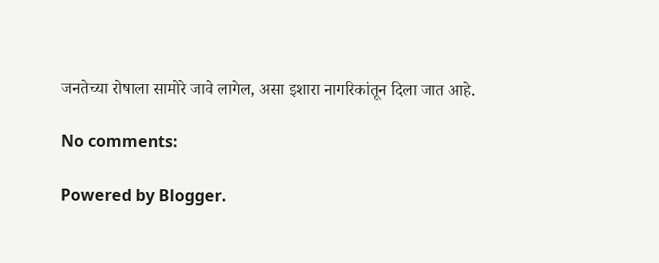जनतेच्या रोषाला सामोरे जावे लागेल, असा इशारा नागरिकांतून दिला जात आहे.

No comments:

Powered by Blogger.